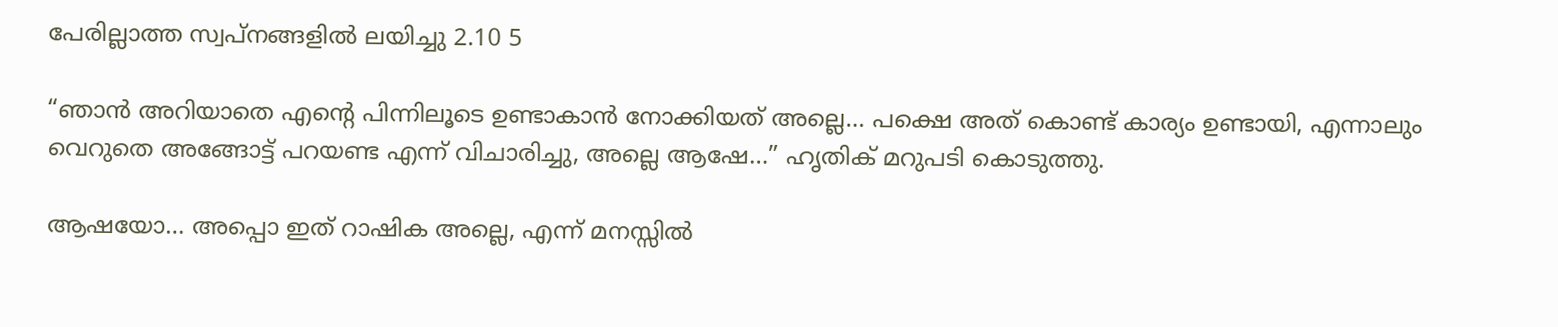പേരില്ലാത്ത സ്വപ്നങ്ങളിൽ ലയിച്ചു 2.10 5

“ഞാൻ അറിയാതെ എന്റെ പിന്നിലൂടെ ഉണ്ടാകാൻ നോക്കിയത് അല്ലെ… പക്ഷെ അത് കൊണ്ട് കാര്യം ഉണ്ടായി, എന്നാലും വെറുതെ അങ്ങോട്ട് പറയണ്ട എന്ന് വിചാരിച്ചു, അല്ലെ ആഷേ…” ഹൃതിക് മറുപടി കൊടുത്തു.

ആഷയോ… അപ്പൊ ഇത് റാഷിക അല്ലെ, എന്ന് മനസ്സിൽ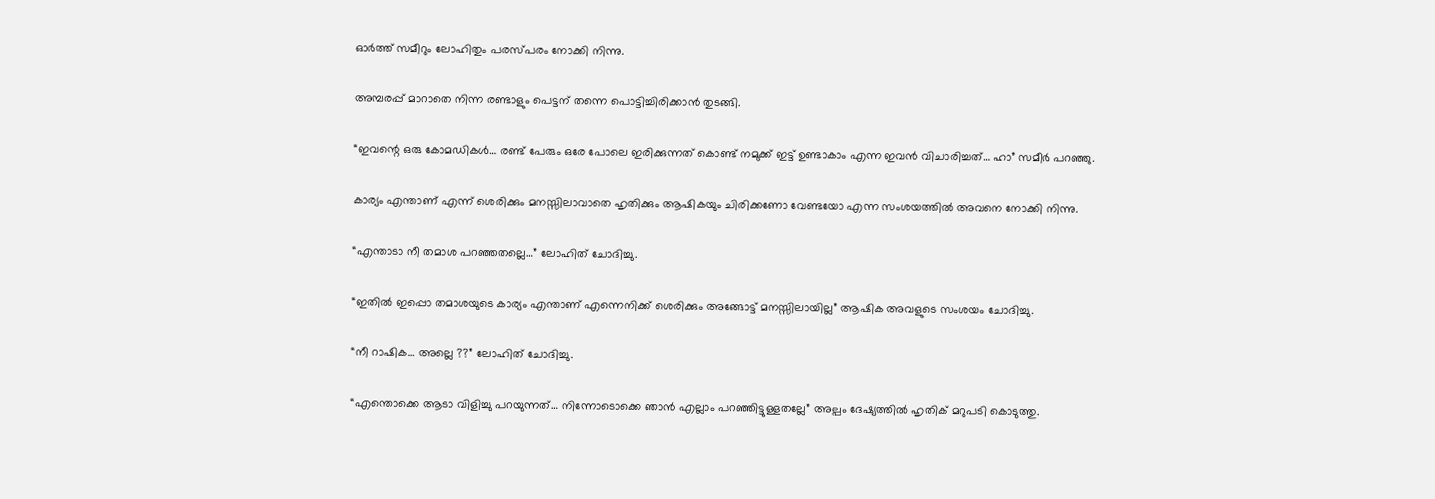ഓർത്ത് സമീറും ലോഹിതും പരസ്പരം നോക്കി നിന്നു.

അമ്പരപ്പ് മാറാതെ നിന്ന രണ്ടാളും പെട്ടന് തന്നെ പൊട്ടിച്ചിരിക്കാൻ തുടങ്ങി.

“ഇവന്റെ ഒരു കോമഡികൾ… രണ്ട് പേരും ഒരേ പോലെ ഇരിക്കുന്നത് കൊണ്ട് നമുക്ക് ഇട്ട് ഉണ്ടാകാം എന്ന ഇവൻ വിചാരിച്ചത്… ഹാ” സമീർ പറഞ്ഞു.

കാര്യം എന്താണ് എന്ന് ശെരിക്കും മനസ്സിലാവാതെ ഹൃതിക്കും ആഷികയും ചിരിക്കണോ വേണ്ടയോ എന്ന സംശയത്തിൽ അവനെ നോക്കി നിന്നു.

“എന്താടാ നീ തമാശ പറഞ്ഞതല്ലെ…” ലോഹിത് ചോദിച്ചു.

“ഇതിൽ ഇപ്പൊ തമാശയുടെ കാര്യം എന്താണ് എന്നെനിക്ക് ശെരിക്കും അങ്ങോട്ട് മനസ്സിലായില്ല” ആഷിക അവളുടെ സംശയം ചോദിച്ചു.

“നീ റാഷിക… അല്ലെ ??” ലോഹിത് ചോദിച്ചു.

“എന്തൊക്കെ ആടാ വിളിച്ചു പറയുന്നത്… നിന്നോടൊക്കെ ഞാൻ എല്ലാം പറഞ്ഞിട്ടുള്ളതല്ലേ” അല്പം ദേഷ്യത്തിൽ ഹൃതിക് മറുപടി കൊടുത്തു.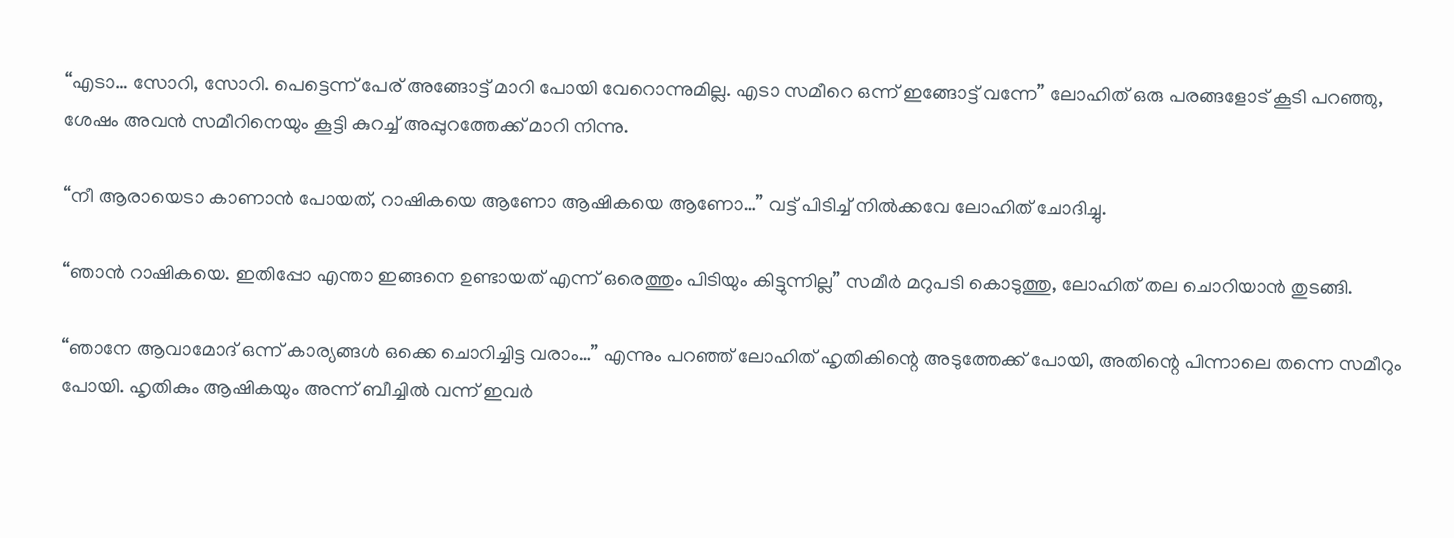“എടാ… സോറി, സോറി. പെട്ടെന്ന് പേര് അങ്ങോട്ട് മാറി പോയി വേറൊന്നുമില്ല. എടാ സമീറെ ഒന്ന് ഇങ്ങോട്ട് വന്നേ” ലോഹിത് ഒരു പരങ്ങളോട് കൂടി പറഞ്ഞു, ശേഷം അവൻ സമീറിനെയും കൂട്ടി കുറച്ച് അപ്പുറത്തേക്ക് മാറി നിന്നു.

“നീ ആരായെടാ കാണാൻ പോയത്, റാഷികയെ ആണോ ആഷികയെ ആണോ…” വട്ട് പിടിച്ച് നിൽക്കവേ ലോഹിത് ചോദിച്ചു.

“ഞാൻ റാഷികയെ. ഇതിപ്പോ എന്താ ഇങ്ങനെ ഉണ്ടായത് എന്ന് ഒരെത്തും പിടിയും കിട്ടുന്നില്ല” സമീർ മറുപടി കൊടുത്തു, ലോഹിത് തല ചൊറിയാൻ തുടങ്ങി.

“ഞാനേ ആവാമോദ് ഒന്ന് കാര്യങ്ങൾ ഒക്കെ ചൊറിച്ചിട്ട വരാം…” എന്നും പറഞ്ഞ് ലോഹിത് ഹൃതികിന്റെ അടുത്തേക്ക് പോയി, അതിന്റെ പിന്നാലെ തന്നെ സമീറും പോയി. ഹൃതികും ആഷികയും അന്ന് ബീച്ചിൽ വന്ന് ഇവർ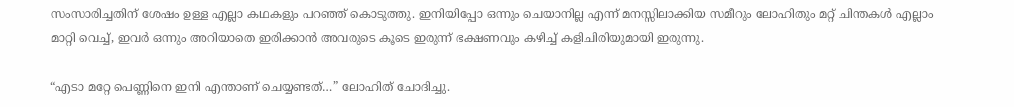സംസാരിച്ചതിന് ശേഷം ഉള്ള എല്ലാ കഥകളും പറഞ്ഞ് കൊടുത്തു. ഇനിയിപ്പോ ഒന്നും ചെയാനില്ല എന്ന് മനസ്സിലാക്കിയ സമീറും ലോഹിതും മറ്റ് ചിന്തകൾ എല്ലാം മാറ്റി വെച്ച്, ഇവർ ഒന്നും അറിയാതെ ഇരിക്കാൻ അവരുടെ കൂടെ ഇരുന്ന് ഭക്ഷണവും കഴിച്ച് കളിചിരിയുമായി ഇരുന്നു.

“എടാ മറ്റേ പെണ്ണിനെ ഇനി എന്താണ് ചെയ്യണ്ടത്…” ലോഹിത് ചോദിച്ചു.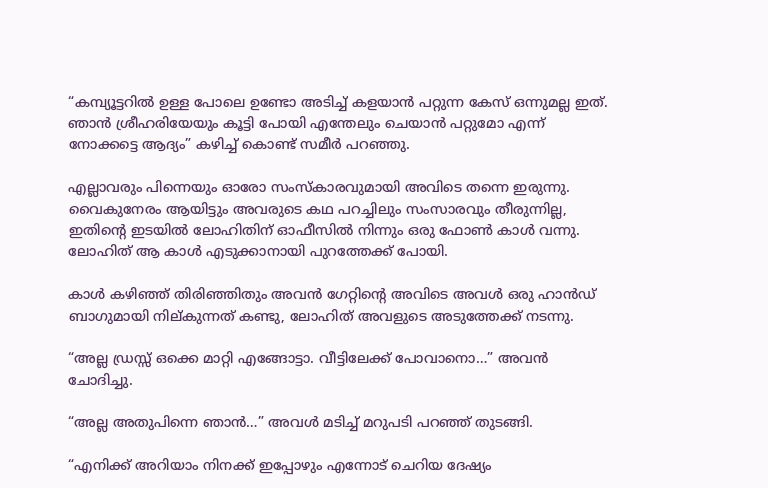“കമ്പ്യൂട്ടറിൽ ഉള്ള പോലെ ഉണ്ടോ അടിച്ച് കളയാൻ പറ്റുന്ന കേസ് ഒന്നുമല്ല ഇത്. ഞാൻ ശ്രീഹരിയേയും കൂട്ടി പോയി എന്തേലും ചെയാൻ പറ്റുമോ എന്ന് നോക്കട്ടെ ആദ്യം” കഴിച്ച് കൊണ്ട് സമീർ പറഞ്ഞു.

എല്ലാവരും പിന്നെയും ഓരോ സംസ്‌കാരവുമായി അവിടെ തന്നെ ഇരുന്നു. വൈകുനേരം ആയിട്ടും അവരുടെ കഥ പറച്ചിലും സംസാരവും തീരുന്നില്ല, ഇതിന്റെ ഇടയിൽ ലോഹിതിന് ഓഫീസിൽ നിന്നും ഒരു ഫോൺ കാൾ വന്നു. ലോഹിത് ആ കാൾ എടുക്കാനായി പുറത്തേക്ക് പോയി.

കാൾ കഴിഞ്ഞ് തിരിഞ്ഞിതും അവൻ ഗേറ്റിന്റെ അവിടെ അവൾ ഒരു ഹാൻഡ് ബാഗുമായി നില്കുന്നത് കണ്ടു, ലോഹിത് അവളുടെ അടുത്തേക്ക് നടന്നു.

“അല്ല ഡ്രസ്സ് ഒക്കെ മാറ്റി എങ്ങോട്ടാ. വീട്ടിലേക്ക് പോവാനൊ…” അവൻ ചോദിച്ചു.

“അല്ല അതുപിന്നെ ഞാൻ…” അവൾ മടിച്ച് മറുപടി പറഞ്ഞ് തുടങ്ങി.

“എനിക്ക് അറിയാം നിനക്ക് ഇപ്പോഴും എന്നോട് ചെറിയ ദേഷ്യം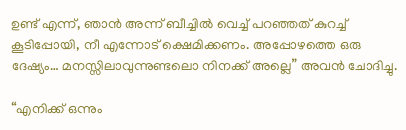ഉണ്ട് എന്ന്, ഞാൻ അന്ന് ബീച്ചിൽ വെച്ച് പറഞ്ഞത് കുറച്ച് കൂടിപ്പോയി, നീ എന്നോട് ക്ഷെമിക്കണം. അപ്പോഴത്തെ ഒരു ദേഷ്യം… മനസ്സിലാവുന്നുണ്ടലൊ നിനക്ക് അല്ലെ” അവൻ ചോദിച്ചു.

“എനിക്ക് ഒന്നും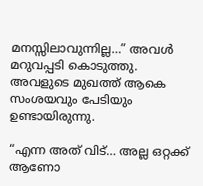മനസ്സിലാവുന്നില്ല…” അവൾ മറുവപ്പടി കൊടുത്തു. അവളുടെ മുഖത്ത് ആകെ സംശയവും പേടിയും ഉണ്ടായിരുന്നു.

“എന്ന അത് വിട്… അല്ല ഒറ്റക്ക് ആണോ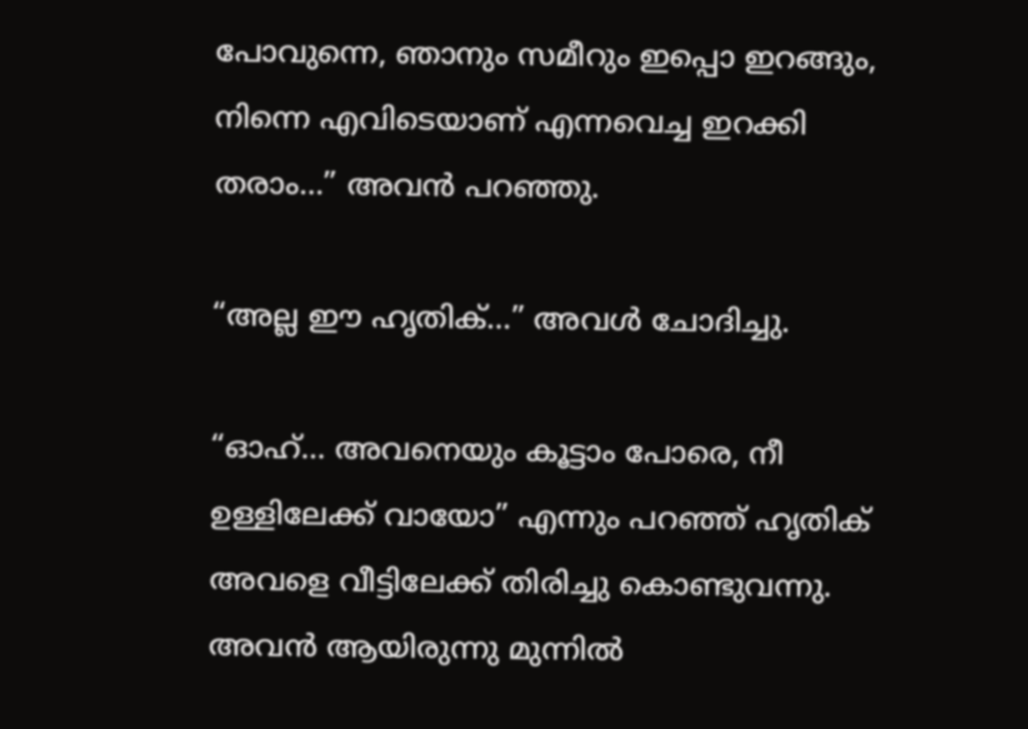പോവുന്നെ, ഞാനും സമീറും ഇപ്പൊ ഇറങ്ങും, നിന്നെ എവിടെയാണ് എന്നവെച്ച ഇറക്കി തരാം…” അവൻ പറഞ്ഞു.

“അല്ല ഈ ഹൃതിക്…” അവൾ ചോദിച്ചു.

“ഓഹ്… അവനെയും കൂട്ടാം പോരെ, നീ ഉള്ളിലേക്ക് വായോ” എന്നും പറഞ്ഞ് ഹൃതിക് അവളെ വീട്ടിലേക്ക് തിരിച്ചു കൊണ്ടുവന്നു. അവൻ ആയിരുന്നു മുന്നിൽ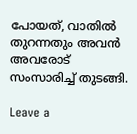പോയത്, വാതിൽ തുറന്നതും അവൻ അവരോട് സംസാരിച്ച് തുടങ്ങി.

Leave a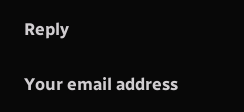Reply

Your email address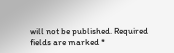will not be published. Required fields are marked *